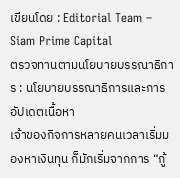เขียนโดย : Editorial Team – Siam Prime Capital
ตรวจทานตามนโยบายบรรณาธิการ : นโยบายบรรณาธิการและการอัปเดตเนื้อหา
เจ้าของกิจการหลายคนเวลาเริ่มมองหาเงินทุน ก็มักเริ่มจากการ “กู้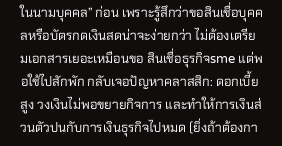ในนามบุคคล” ก่อน เพราะรู้สึกว่าขอสินเชื่อบุคคลหรือบัตรกดเงินสดน่าจะง่ายกว่า ไม่ต้องเตรียมเอกสารเยอะเหมือนขอ สินเชื่อธุรกิจsme แต่พอใช้ไปสักพัก กลับเจอปัญหาคลาสสิก: ดอกเบี้ยสูง วงเงินไม่พอขยายกิจการ และทำให้การเงินส่วนตัวปนกับการเงินธุรกิจไปหมด (ยิ่งถ้าต้องกา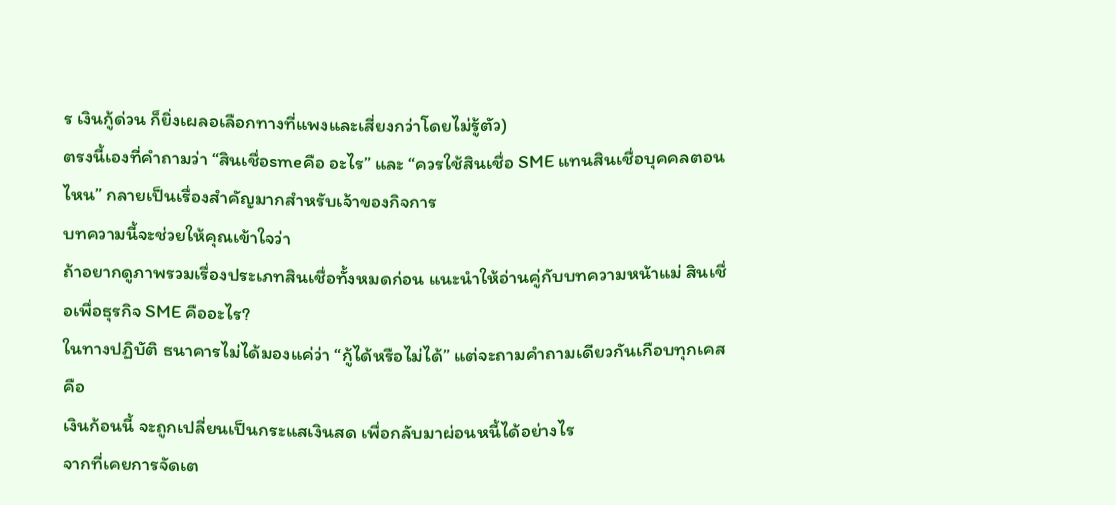ร เงินกู้ด่วน ก็ยิ่งเผลอเลือกทางที่แพงและเสี่ยงกว่าโดยไม่รู้ตัว)
ตรงนี้เองที่คำถามว่า “สินเชื่อsmeคือ อะไร” และ “ควรใช้สินเชื่อ SME แทนสินเชื่อบุคคลตอนไหน” กลายเป็นเรื่องสำคัญมากสำหรับเจ้าของกิจการ
บทความนี้จะช่วยให้คุณเข้าใจว่า
ถ้าอยากดูภาพรวมเรื่องประเภทสินเชื่อทั้งหมดก่อน แนะนำให้อ่านคู่กับบทความหน้าแม่ สินเชื่อเพื่อธุรกิจ SME คืออะไร?
ในทางปฏิบัติ ธนาคารไม่ได้มองแค่ว่า “กู้ได้หรือไม่ได้” แต่จะถามคำถามเดียวกันเกือบทุกเคสคือ
เงินก้อนนี้ จะถูกเปลี่ยนเป็นกระแสเงินสด เพื่อกลับมาผ่อนหนี้ได้อย่างไร
จากที่เคยการจัดเต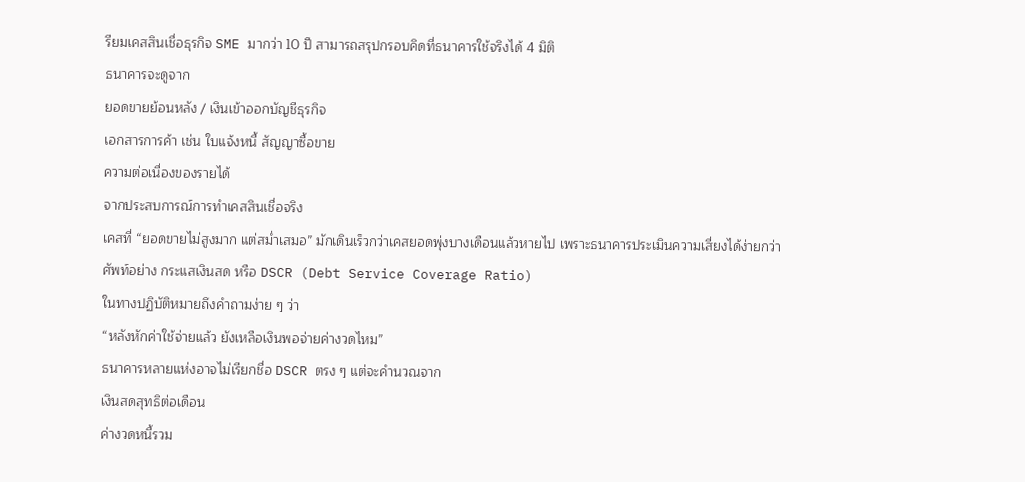รียมเคสสินเชื่อธุรกิจ SME มากว่า 10 ปี สามารถสรุปกรอบคิดที่ธนาคารใช้จริงได้ 4 มิติ
ธนาคารจะดูจาก
ยอดขายย้อนหลัง / เงินเข้าออกบัญชีธุรกิจ
เอกสารการค้า เช่น ใบแจ้งหนี้ สัญญาซื้อขาย
ความต่อเนื่องของรายได้
จากประสบการณ์การทำเคสสินเชื่อจริง
เคสที่ “ยอดขายไม่สูงมาก แต่สม่ำเสมอ” มักเดินเร็วกว่าเคสยอดพุ่งบางเดือนแล้วหายไป เพราะธนาคารประเมินความเสี่ยงได้ง่ายกว่า
ศัพท์อย่าง กระแสเงินสด หรือ DSCR (Debt Service Coverage Ratio)
ในทางปฏิบัติหมายถึงคำถามง่าย ๆ ว่า
“หลังหักค่าใช้จ่ายแล้ว ยังเหลือเงินพอจ่ายค่างวดไหม”
ธนาคารหลายแห่งอาจไม่เรียกชื่อ DSCR ตรง ๆ แต่จะคำนวณจาก
เงินสดสุทธิต่อเดือน
ค่างวดหนี้รวม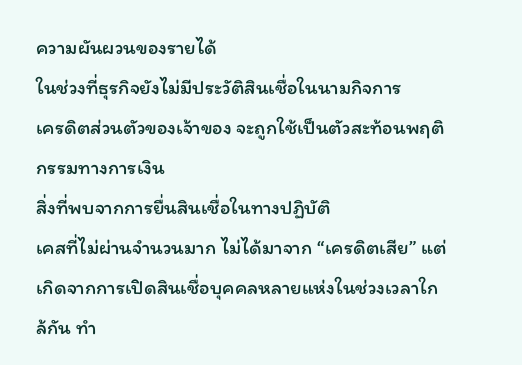ความผันผวนของรายได้
ในช่วงที่ธุรกิจยังไม่มีประวัติสินเชื่อในนามกิจการ
เครดิตส่วนตัวของเจ้าของ จะถูกใช้เป็นตัวสะท้อนพฤติกรรมทางการเงิน
สิ่งที่พบจากการยื่นสินเชื่อในทางปฏิบัติ
เคสที่ไม่ผ่านจำนวนมาก ไม่ได้มาจาก “เครดิตเสีย” แต่เกิดจากการเปิดสินเชื่อบุคคลหลายแห่งในช่วงเวลาใกล้กัน ทำ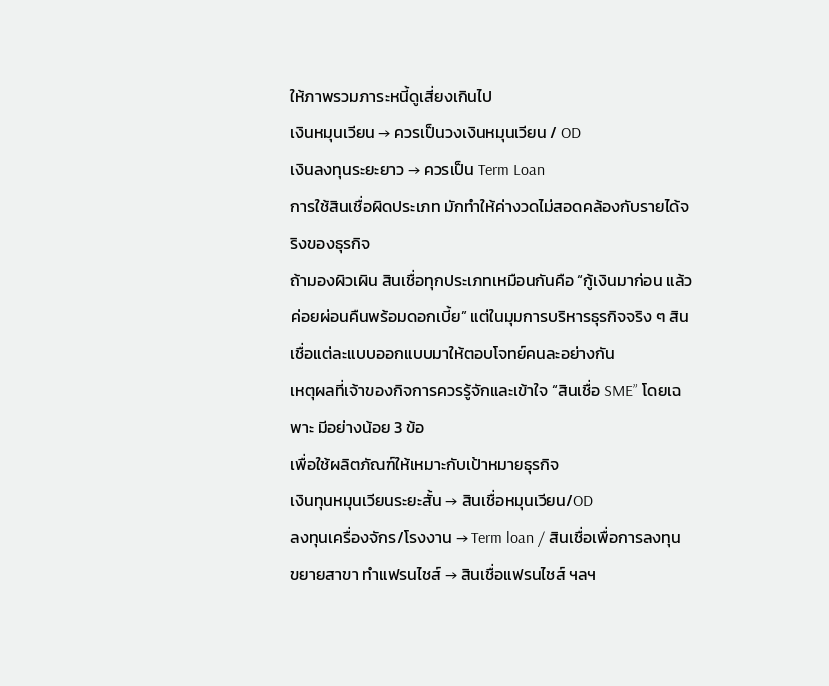ให้ภาพรวมภาระหนี้ดูเสี่ยงเกินไป
เงินหมุนเวียน → ควรเป็นวงเงินหมุนเวียน / OD
เงินลงทุนระยะยาว → ควรเป็น Term Loan
การใช้สินเชื่อผิดประเภท มักทำให้ค่างวดไม่สอดคล้องกับรายได้จริงของธุรกิจ
ถ้ามองผิวเผิน สินเชื่อทุกประเภทเหมือนกันคือ “กู้เงินมาก่อน แล้วค่อยผ่อนคืนพร้อมดอกเบี้ย” แต่ในมุมการบริหารธุรกิจจริง ๆ สินเชื่อแต่ละแบบออกแบบมาให้ตอบโจทย์คนละอย่างกัน
เหตุผลที่เจ้าของกิจการควรรู้จักและเข้าใจ “สินเชื่อ SME” โดยเฉพาะ มีอย่างน้อย 3 ข้อ
เพื่อใช้ผลิตภัณฑ์ให้เหมาะกับเป้าหมายธุรกิจ
เงินทุนหมุนเวียนระยะสั้น → สินเชื่อหมุนเวียน/OD
ลงทุนเครื่องจักร/โรงงาน → Term loan / สินเชื่อเพื่อการลงทุน
ขยายสาขา ทำแฟรนไชส์ → สินเชื่อแฟรนไชส์ ฯลฯ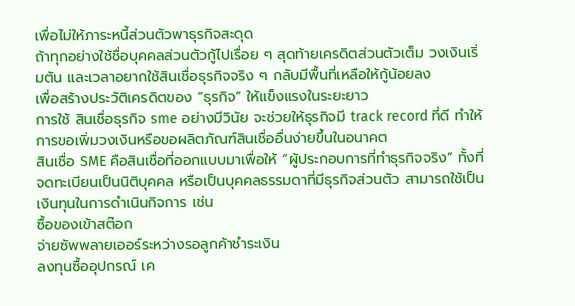เพื่อไม่ให้ภาระหนี้ส่วนตัวพาธุรกิจสะดุด
ถ้าทุกอย่างใช้ชื่อบุคคลส่วนตัวกู้ไปเรื่อย ๆ สุดท้ายเครดิตส่วนตัวเต็ม วงเงินเริ่มตัน และเวลาอยากใช้สินเชื่อธุรกิจจริง ๆ กลับมีพื้นที่เหลือให้กู้น้อยลง
เพื่อสร้างประวัติเครดิตของ “ธุรกิจ” ให้แข็งแรงในระยะยาว
การใช้ สินเชื่อธุรกิจ sme อย่างมีวินัย จะช่วยให้ธุรกิจมี track record ที่ดี ทำให้การขอเพิ่มวงเงินหรือขอผลิตภัณฑ์สินเชื่ออื่นง่ายขึ้นในอนาคต
สินเชื่อ SME คือสินเชื่อที่ออกแบบมาเพื่อให้ “ผู้ประกอบการที่ทำธุรกิจจริง” ทั้งที่จดทะเบียนเป็นนิติบุคคล หรือเป็นบุคคลธรรมดาที่มีธุรกิจส่วนตัว สามารถใช้เป็นเงินทุนในการดำเนินกิจการ เช่น
ซื้อของเข้าสต๊อก
จ่ายซัพพลายเออร์ระหว่างรอลูกค้าชำระเงิน
ลงทุนซื้ออุปกรณ์ เค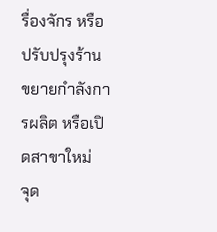รื่องจักร หรือปรับปรุงร้าน
ขยายกำลังการผลิต หรือเปิดสาขาใหม่
จุด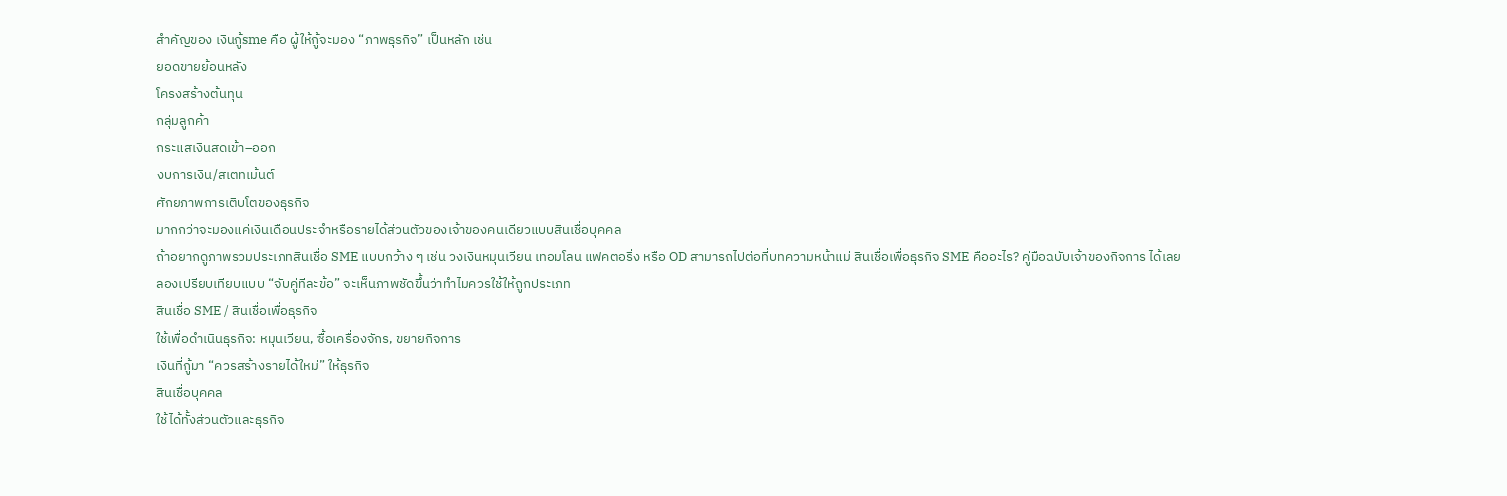สำคัญของ เงินกู้sme คือ ผู้ให้กู้จะมอง “ภาพธุรกิจ” เป็นหลัก เช่น
ยอดขายย้อนหลัง
โครงสร้างต้นทุน
กลุ่มลูกค้า
กระแสเงินสดเข้า–ออก
งบการเงิน/สเตทเม้นต์
ศักยภาพการเติบโตของธุรกิจ
มากกว่าจะมองแค่เงินเดือนประจำหรือรายได้ส่วนตัวของเจ้าของคนเดียวแบบสินเชื่อบุคคล
ถ้าอยากดูภาพรวมประเภทสินเชื่อ SME แบบกว้าง ๆ เช่น วงเงินหมุนเวียน เทอมโลน แฟคตอริ่ง หรือ OD สามารถไปต่อที่บทความหน้าแม่ สินเชื่อเพื่อธุรกิจ SME คืออะไร? คู่มือฉบับเจ้าของกิจการ ได้เลย
ลองเปรียบเทียบแบบ “จับคู่ทีละข้อ” จะเห็นภาพชัดขึ้นว่าทำไมควรใช้ให้ถูกประเภท
สินเชื่อ SME / สินเชื่อเพื่อธุรกิจ
ใช้เพื่อดำเนินธุรกิจ: หมุนเวียน, ซื้อเครื่องจักร, ขยายกิจการ
เงินที่กู้มา “ควรสร้างรายได้ใหม่” ให้ธุรกิจ
สินเชื่อบุคคล
ใช้ได้ทั้งส่วนตัวและธุรกิจ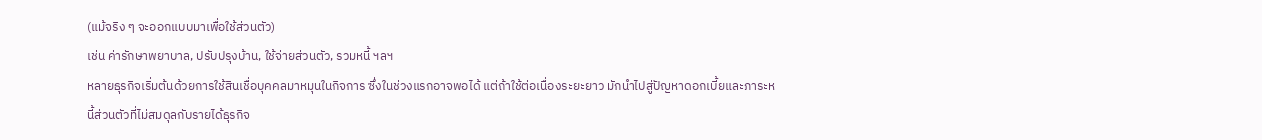(แม้จริง ๆ จะออกแบบมาเพื่อใช้ส่วนตัว)
เช่น ค่ารักษาพยาบาล, ปรับปรุงบ้าน, ใช้จ่ายส่วนตัว, รวมหนี้ ฯลฯ
หลายธุรกิจเริ่มต้นด้วยการใช้สินเชื่อบุคคลมาหมุนในกิจการ ซึ่งในช่วงแรกอาจพอได้ แต่ถ้าใช้ต่อเนื่องระยะยาว มักนำไปสู่ปัญหาดอกเบี้ยและภาระหนี้ส่วนตัวที่ไม่สมดุลกับรายได้ธุรกิจ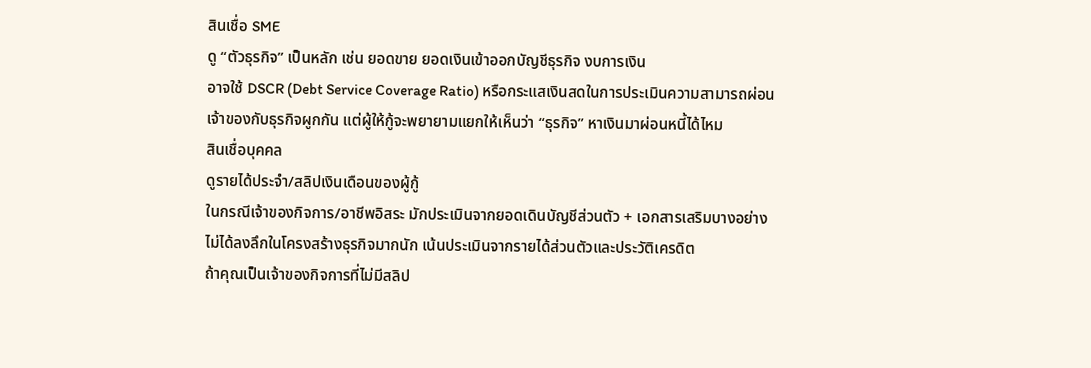สินเชื่อ SME
ดู “ตัวธุรกิจ” เป็นหลัก เช่น ยอดขาย ยอดเงินเข้าออกบัญชีธุรกิจ งบการเงิน
อาจใช้ DSCR (Debt Service Coverage Ratio) หรือกระแสเงินสดในการประเมินความสามารถผ่อน
เจ้าของกับธุรกิจผูกกัน แต่ผู้ให้กู้จะพยายามแยกให้เห็นว่า “ธุรกิจ” หาเงินมาผ่อนหนี้ได้ไหม
สินเชื่อบุคคล
ดูรายได้ประจำ/สลิปเงินเดือนของผู้กู้
ในกรณีเจ้าของกิจการ/อาชีพอิสระ มักประเมินจากยอดเดินบัญชีส่วนตัว + เอกสารเสริมบางอย่าง
ไม่ได้ลงลึกในโครงสร้างธุรกิจมากนัก เน้นประเมินจากรายได้ส่วนตัวและประวัติเครดิต
ถ้าคุณเป็นเจ้าของกิจการที่ไม่มีสลิป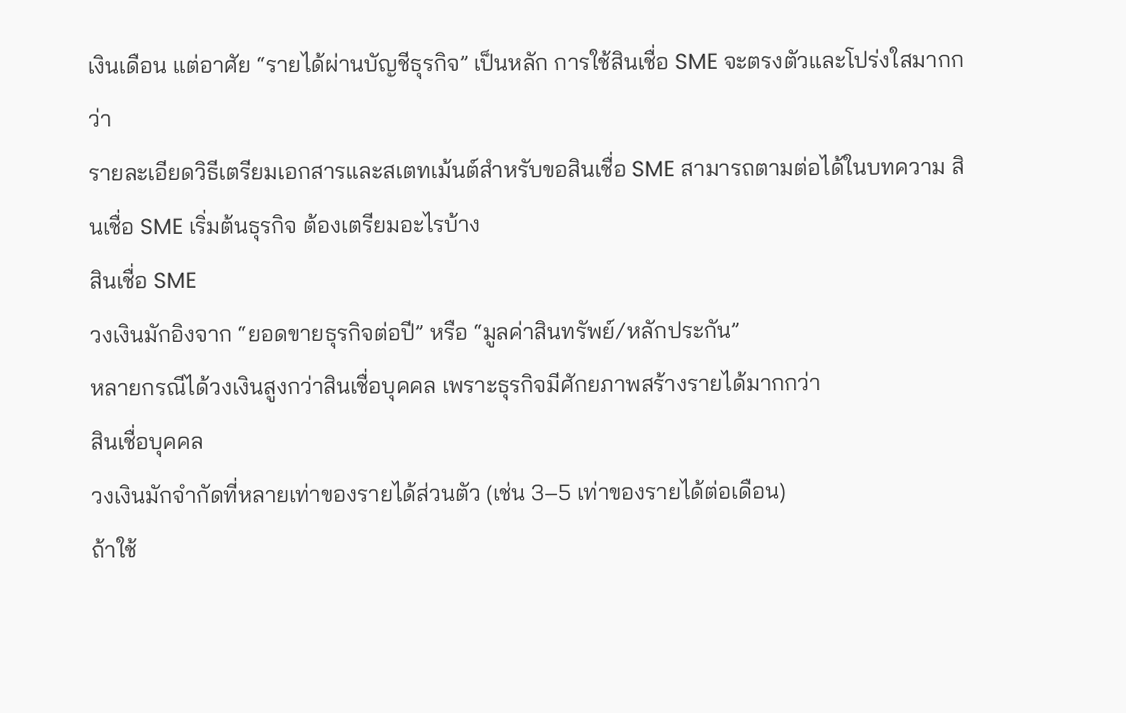เงินเดือน แต่อาศัย “รายได้ผ่านบัญชีธุรกิจ” เป็นหลัก การใช้สินเชื่อ SME จะตรงตัวและโปร่งใสมากกว่า
รายละเอียดวิธีเตรียมเอกสารและสเตทเม้นต์สำหรับขอสินเชื่อ SME สามารถตามต่อได้ในบทความ สินเชื่อ SME เริ่มต้นธุรกิจ ต้องเตรียมอะไรบ้าง
สินเชื่อ SME
วงเงินมักอิงจาก “ยอดขายธุรกิจต่อปี” หรือ “มูลค่าสินทรัพย์/หลักประกัน”
หลายกรณีได้วงเงินสูงกว่าสินเชื่อบุคคล เพราะธุรกิจมีศักยภาพสร้างรายได้มากกว่า
สินเชื่อบุคคล
วงเงินมักจำกัดที่หลายเท่าของรายได้ส่วนตัว (เช่น 3–5 เท่าของรายได้ต่อเดือน)
ถ้าใช้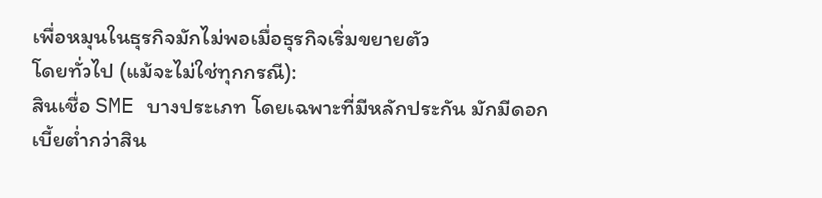เพื่อหมุนในธุรกิจมักไม่พอเมื่อธุรกิจเริ่มขยายตัว
โดยทั่วไป (แม้จะไม่ใช่ทุกกรณี):
สินเชื่อ SME บางประเภท โดยเฉพาะที่มีหลักประกัน มักมีดอกเบี้ยต่ำกว่าสิน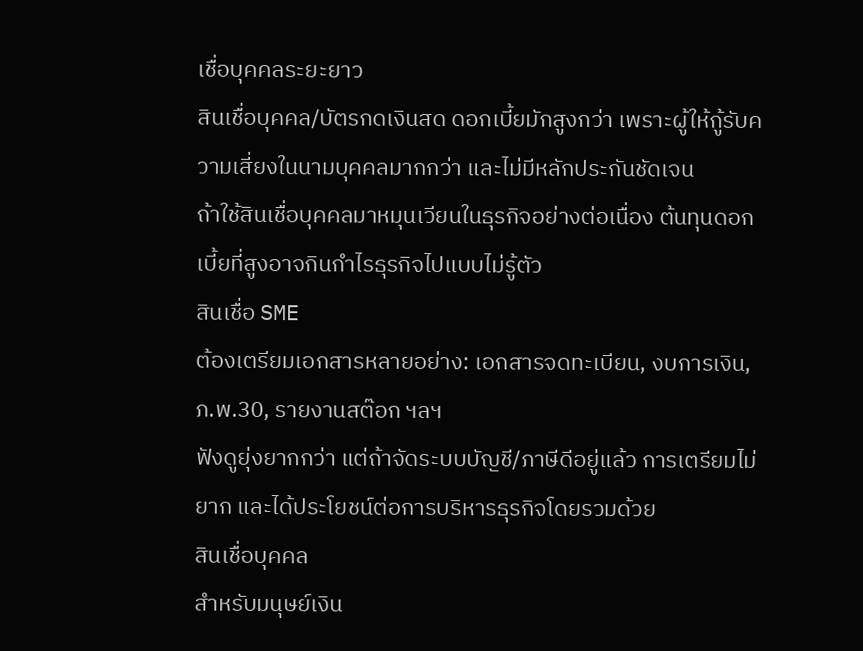เชื่อบุคคลระยะยาว
สินเชื่อบุคคล/บัตรกดเงินสด ดอกเบี้ยมักสูงกว่า เพราะผู้ให้กู้รับความเสี่ยงในนามบุคคลมากกว่า และไม่มีหลักประกันชัดเจน
ถ้าใช้สินเชื่อบุคคลมาหมุนเวียนในธุรกิจอย่างต่อเนื่อง ต้นทุนดอกเบี้ยที่สูงอาจกินกำไรธุรกิจไปแบบไม่รู้ตัว
สินเชื่อ SME
ต้องเตรียมเอกสารหลายอย่าง: เอกสารจดทะเบียน, งบการเงิน, ภ.พ.30, รายงานสต๊อก ฯลฯ
ฟังดูยุ่งยากกว่า แต่ถ้าจัดระบบบัญชี/ภาษีดีอยู่แล้ว การเตรียมไม่ยาก และได้ประโยชน์ต่อการบริหารธุรกิจโดยรวมด้วย
สินเชื่อบุคคล
สำหรับมนุษย์เงิน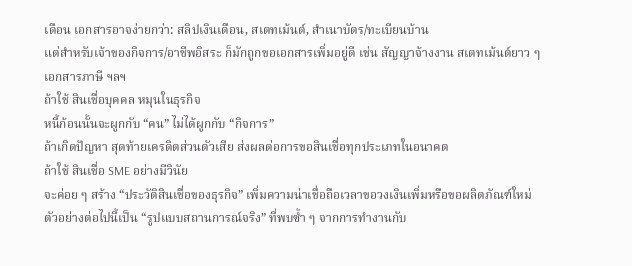เดือน เอกสารอาจง่ายกว่า: สลิปเงินเดือน, สเตทเม้นต์, สำเนาบัตร/ทะเบียนบ้าน
แต่สำหรับเจ้าของกิจการ/อาชีพอิสระ ก็มักถูกขอเอกสารเพิ่มอยู่ดี เช่น สัญญาจ้างงาน สเตทเม้นต์ยาว ๆ เอกสารภาษี ฯลฯ
ถ้าใช้ สินเชื่อบุคคล หมุนในธุรกิจ
หนี้ก้อนนั้นจะผูกกับ “คน” ไม่ได้ผูกกับ “กิจการ”
ถ้าเกิดปัญหา สุดท้ายเครดิตส่วนตัวเสีย ส่งผลต่อการขอสินเชื่อทุกประเภทในอนาคต
ถ้าใช้ สินเชื่อ SME อย่างมีวินัย
จะค่อย ๆ สร้าง “ประวัติสินเชื่อของธุรกิจ” เพิ่มความน่าเชื่อถือเวลาขอวงเงินเพิ่มหรือขอผลิตภัณฑ์ใหม่
ตัวอย่างต่อไปนี้เป็น “รูปแบบสถานการณ์จริง” ที่พบซ้ำ ๆ จากการทำงานกับ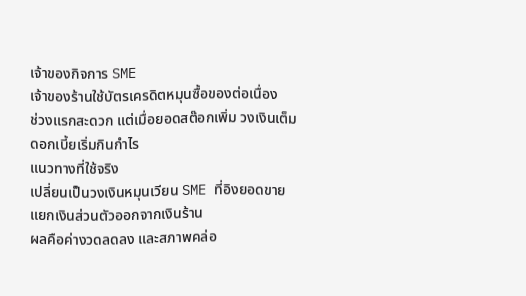เจ้าของกิจการ SME
เจ้าของร้านใช้บัตรเครดิตหมุนซื้อของต่อเนื่อง
ช่วงแรกสะดวก แต่เมื่อยอดสต๊อกเพิ่ม วงเงินเต็ม ดอกเบี้ยเริ่มกินกำไร
แนวทางที่ใช้จริง
เปลี่ยนเป็นวงเงินหมุนเวียน SME ที่อิงยอดขาย
แยกเงินส่วนตัวออกจากเงินร้าน
ผลคือค่างวดลดลง และสภาพคล่อ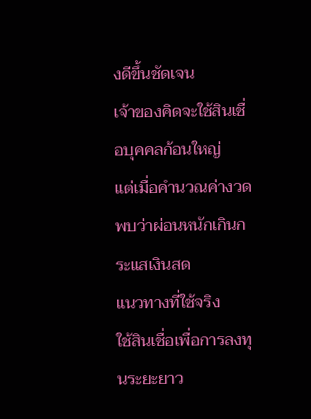งดีขึ้นชัดเจน
เจ้าของคิดจะใช้สินเชื่อบุคคลก้อนใหญ่
แต่เมื่อคำนวณค่างวด พบว่าผ่อนหนักเกินกระแสเงินสด
แนวทางที่ใช้จริง
ใช้สินเชื่อเพื่อการลงทุนระยะยาว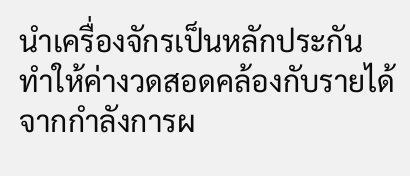นำเครื่องจักรเป็นหลักประกัน
ทำให้ค่างวดสอดคล้องกับรายได้จากกำลังการผ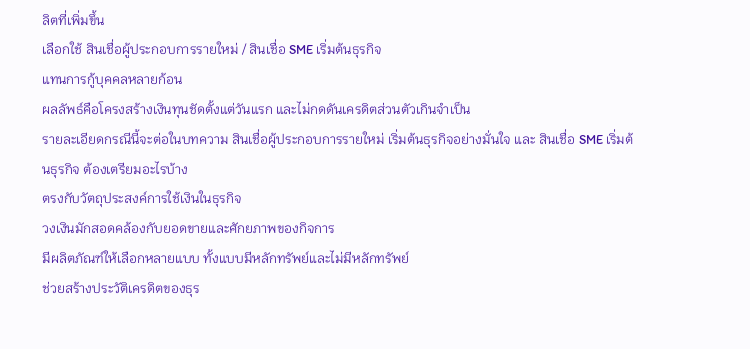ลิตที่เพิ่มขึ้น
เลือกใช้ สินเชื่อผู้ประกอบการรายใหม่ / สินเชื่อ SME เริ่มต้นธุรกิจ
แทนการกู้บุคคลหลายก้อน
ผลลัพธ์คือโครงสร้างเงินทุนชัดตั้งแต่วันแรก และไม่กดดันเครดิตส่วนตัวเกินจำเป็น
รายละเอียดกรณีนี้จะต่อในบทความ สินเชื่อผู้ประกอบการรายใหม่ เริ่มต้นธุรกิจอย่างมั่นใจ และ สินเชื่อ SME เริ่มต้นธุรกิจ ต้องเตรียมอะไรบ้าง
ตรงกับวัตถุประสงค์การใช้เงินในธุรกิจ
วงเงินมักสอดคล้องกับยอดขายและศักยภาพของกิจการ
มีผลิตภัณฑ์ให้เลือกหลายแบบ ทั้งแบบมีหลักทรัพย์และไม่มีหลักทรัพย์
ช่วยสร้างประวัติเครดิตของธุร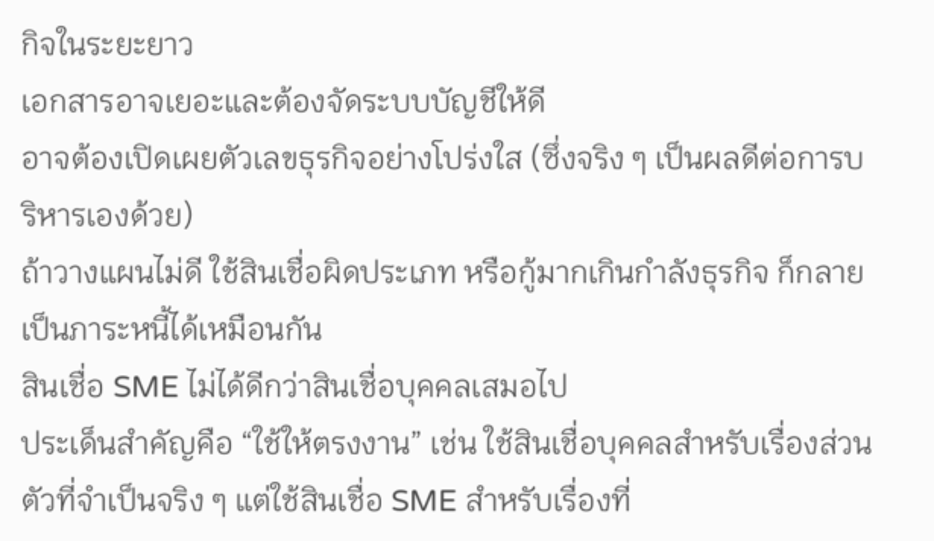กิจในระยะยาว
เอกสารอาจเยอะและต้องจัดระบบบัญชีให้ดี
อาจต้องเปิดเผยตัวเลขธุรกิจอย่างโปร่งใส (ซึ่งจริง ๆ เป็นผลดีต่อการบริหารเองด้วย)
ถ้าวางแผนไม่ดี ใช้สินเชื่อผิดประเภท หรือกู้มากเกินกำลังธุรกิจ ก็กลายเป็นภาระหนี้ได้เหมือนกัน
สินเชื่อ SME ไม่ได้ดีกว่าสินเชื่อบุคคลเสมอไป
ประเด็นสำคัญคือ “ใช้ให้ตรงงาน” เช่น ใช้สินเชื่อบุคคลสำหรับเรื่องส่วนตัวที่จำเป็นจริง ๆ แต่ใช้สินเชื่อ SME สำหรับเรื่องที่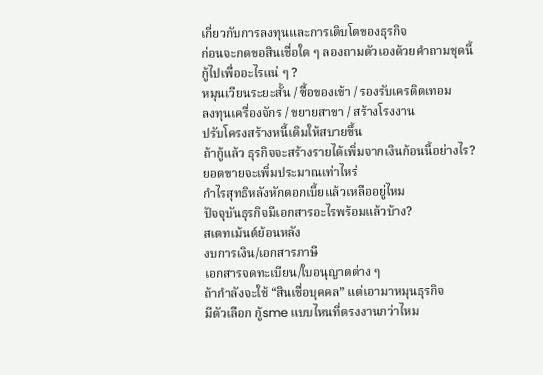เกี่ยวกับการลงทุนและการเติบโตของธุรกิจ
ก่อนจะกดขอสินเชื่อใด ๆ ลองถามตัวเองด้วยคำถามชุดนี้
กู้ไปเพื่ออะไรแน่ ๆ ?
หมุนเวียนระยะสั้น / ซื้อของเข้า / รองรับเครดิตเทอม
ลงทุนเครื่องจักร / ขยายสาขา / สร้างโรงงาน
ปรับโครงสร้างหนี้เดิมให้สบายขึ้น
ถ้ากู้แล้ว ธุรกิจจะสร้างรายได้เพิ่มจากเงินก้อนนี้อย่างไร?
ยอดขายจะเพิ่มประมาณเท่าไหร่
กำไรสุทธิหลังหักดอกเบี้ยแล้วเหลืออยู่ไหม
ปัจจุบันธุรกิจมีเอกสารอะไรพร้อมแล้วบ้าง?
สเตทเม้นต์ย้อนหลัง
งบการเงิน/เอกสารภาษี
เอกสารจดทะเบียน/ใบอนุญาตต่าง ๆ
ถ้ากำลังจะใช้ “สินเชื่อบุคคล” แต่เอามาหมุนธุรกิจ
มีตัวเลือก กู้sme แบบไหนที่ตรงงานกว่าไหม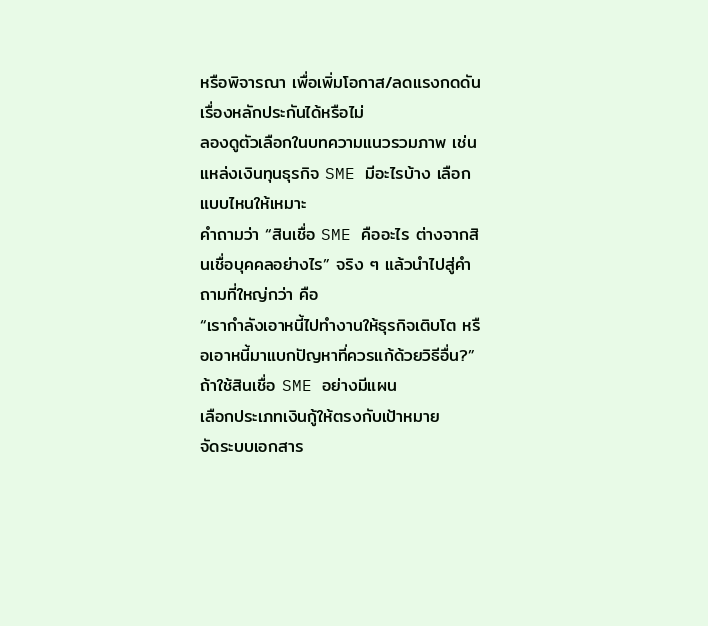หรือพิจารณา เพื่อเพิ่มโอกาส/ลดแรงกดดันเรื่องหลักประกันได้หรือไม่
ลองดูตัวเลือกในบทความแนวรวมภาพ เช่น แหล่งเงินทุนธุรกิจ SME มีอะไรบ้าง เลือกแบบไหนให้เหมาะ
คำถามว่า “สินเชื่อ SME คืออะไร ต่างจากสินเชื่อบุคคลอย่างไร” จริง ๆ แล้วนำไปสู่คำถามที่ใหญ่กว่า คือ
“เรากำลังเอาหนี้ไปทำงานให้ธุรกิจเติบโต หรือเอาหนี้มาแบกปัญหาที่ควรแก้ด้วยวิธีอื่น?”
ถ้าใช้สินเชื่อ SME อย่างมีแผน
เลือกประเภทเงินกู้ให้ตรงกับเป้าหมาย
จัดระบบเอกสาร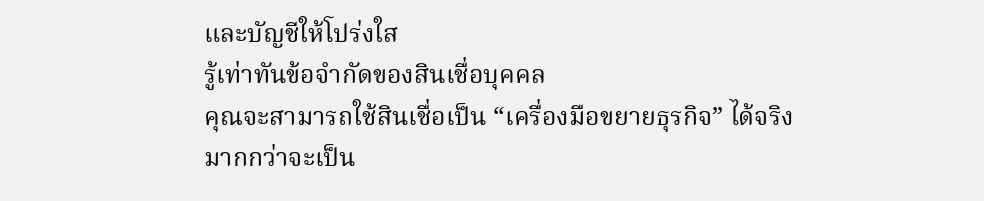และบัญชีให้โปร่งใส
รู้เท่าทันข้อจำกัดของสินเชื่อบุคคล
คุณจะสามารถใช้สินเชื่อเป็น “เครื่องมือขยายธุรกิจ” ได้จริง มากกว่าจะเป็น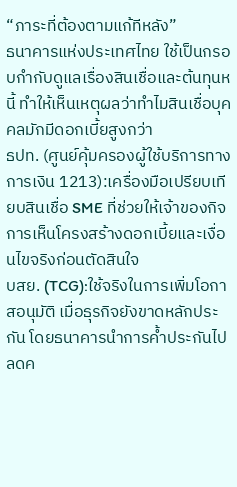“ภาระที่ต้องตามแก้ทีหลัง”
ธนาคารแห่งประเทศไทย ใช้เป็นกรอบกำกับดูแลเรื่องสินเชื่อและต้นทุนหนี้ ทำให้เห็นเหตุผลว่าทำไมสินเชื่อบุคคลมักมีดอกเบี้ยสูงกว่า
ธปท. (ศูนย์คุ้มครองผู้ใช้บริการทางการเงิน 1213):เครื่องมือเปรียบเทียบสินเชื่อ SME ที่ช่วยให้เจ้าของกิจการเห็นโครงสร้างดอกเบี้ยและเงื่อนไขจริงก่อนตัดสินใจ
บสย. (TCG):ใช้จริงในการเพิ่มโอกาสอนุมัติ เมื่อธุรกิจยังขาดหลักประกัน โดยธนาคารนำการค้ำประกันไปลดค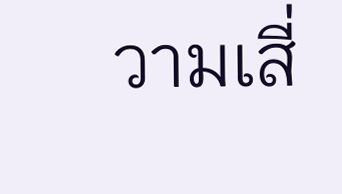วามเสี่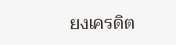ยงเครดิต